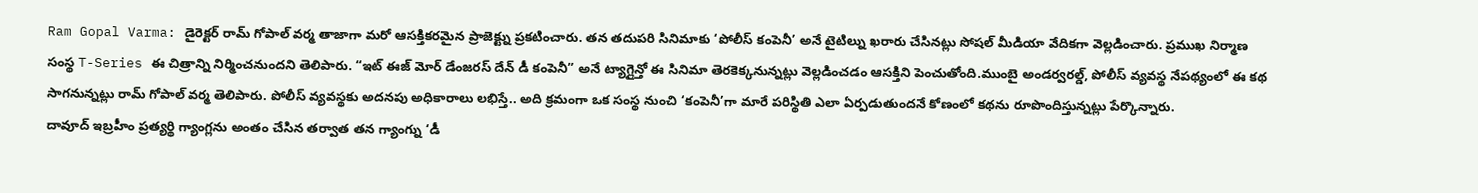Ram Gopal Varma: డైరెక్టర్ రామ్ గోపాల్ వర్మ తాజాగా మరో ఆసక్తికరమైన ప్రాజెక్ట్ను ప్రకటించారు. తన తదుపరి సినిమాకు ‘పోలీస్ కంపెనీ’ అనే టైటిల్ను ఖరారు చేసినట్లు సోషల్ మీడియా వేదికగా వెల్లడించారు. ప్రముఖ నిర్మాణ సంస్థ T-Series ఈ చిత్రాన్ని నిర్మించనుందని తెలిపారు. “ఇట్ ఈజ్ మోర్ డేంజరస్ దేన్ డీ కంపెనీ” అనే ట్యాగ్లైన్తో ఈ సినిమా తెరకెక్కనున్నట్లు వెల్లడించడం ఆసక్తిని పెంచుతోంది.ముంబై అండర్వరల్డ్, పోలీస్ వ్యవస్థ నేపథ్యంలో ఈ కథ సాగనున్నట్లు రామ్ గోపాల్ వర్మ తెలిపారు. పోలీస్ వ్యవస్థకు అదనపు అధికారాలు లభిస్తే.. అది క్రమంగా ఒక సంస్థ నుంచి ‘కంపెనీ’గా మారే పరిస్థితి ఎలా ఏర్పడుతుందనే కోణంలో కథను రూపొందిస్తున్నట్లు పేర్కొన్నారు.
దావూద్ ఇబ్రహీం ప్రత్యర్థి గ్యాంగ్లను అంతం చేసిన తర్వాత తన గ్యాంగ్ను ‘డీ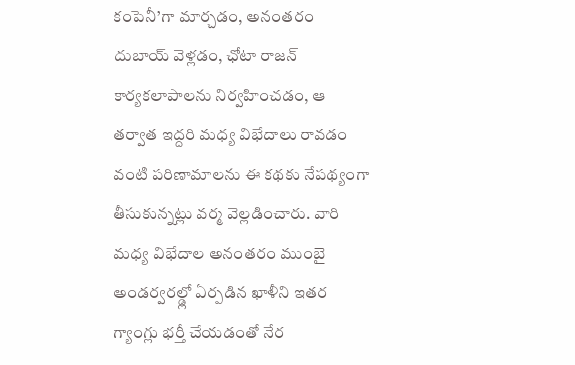కంపెనీ’గా మార్చడం, అనంతరం దుబాయ్ వెళ్లడం, ఛోటా రాజన్ కార్యకలాపాలను నిర్వహించడం, ఆ తర్వాత ఇద్దరి మధ్య విభేదాలు రావడం వంటి పరిణామాలను ఈ కథకు నేపథ్యంగా తీసుకున్నట్లు వర్మ వెల్లడించారు. వారి మధ్య విభేదాల అనంతరం ముంబై అండర్వరల్డ్లో ఏర్పడిన ఖాళీని ఇతర గ్యాంగ్లు భర్తీ చేయడంతో నేర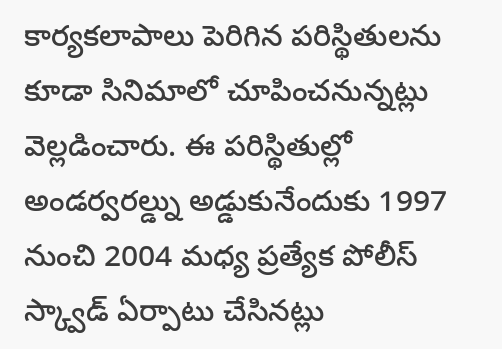కార్యకలాపాలు పెరిగిన పరిస్థితులను కూడా సినిమాలో చూపించనున్నట్లు వెల్లడించారు. ఈ పరిస్థితుల్లో అండర్వరల్డ్ను అడ్డుకునేందుకు 1997 నుంచి 2004 మధ్య ప్రత్యేక పోలీస్ స్క్వాడ్ ఏర్పాటు చేసినట్లు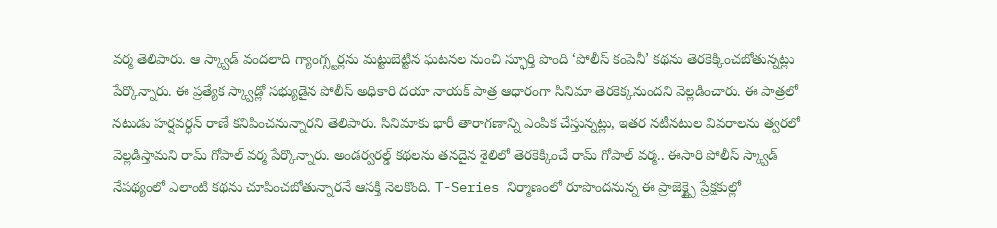వర్మ తెలిపారు. ఆ స్క్వాడ్ వందలాది గ్యాంగ్స్టర్లను మట్టుబెట్టిన ఘటనల నుంచి స్ఫూర్తి పొంది ‘పోలీస్ కంపెనీ’ కథను తెరకెక్కించబోతున్నట్లు పేర్కొన్నారు. ఈ ప్రత్యేక స్క్వాడ్లో సభ్యుడైన పోలీస్ అధికారి దయా నాయక్ పాత్ర ఆధారంగా సినిమా తెరకెక్కనుందని వెల్లడించారు. ఈ పాత్రలో నటుడు హర్షవర్ధన్ రాణే కనిపించనున్నారని తెలిపారు. సినిమాకు భారీ తారాగణాన్ని ఎంపిక చేస్తున్నట్లు, ఇతర నటీనటుల వివరాలను త్వరలో వెల్లడిస్తామని రామ్ గోపాల్ వర్మ పేర్కొన్నారు. అండర్వరల్డ్ కథలను తనదైన శైలిలో తెరకెక్కించే రామ్ గోపాల్ వర్మ.. ఈసారి పోలీస్ స్క్వాడ్ నేపథ్యంలో ఎలాంటి కథను చూపించబోతున్నారనే ఆసక్తి నెలకొంది. T-Series నిర్మాణంలో రూపొందనున్న ఈ ప్రాజెక్ట్పై ప్రేక్షకుల్లో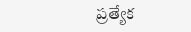ప్రత్యేక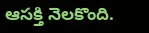ఆసక్తి నెలకొంది.